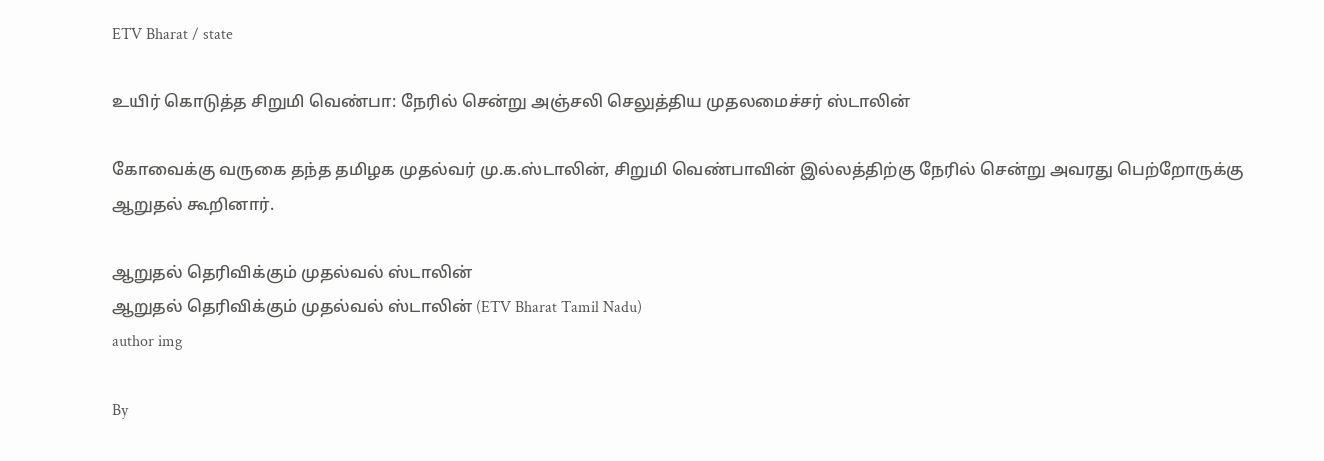ETV Bharat / state

உயிர் கொடுத்த சிறுமி வெண்பா: நேரில் சென்று அஞ்சலி செலுத்திய முதலமைச்சர் ஸ்டாலின்

கோவைக்கு வருகை தந்த தமிழக முதல்வர் மு.க.ஸ்டாலின், சிறுமி வெண்பாவின் இல்லத்திற்கு நேரில் சென்று அவரது பெற்றோருக்கு ஆறுதல் கூறினார்.

ஆறுதல் தெரிவிக்கும் முதல்வல் ஸ்டாலின்
ஆறுதல் தெரிவிக்கும் முதல்வல் ஸ்டாலின் (ETV Bharat Tamil Nadu)
author img

By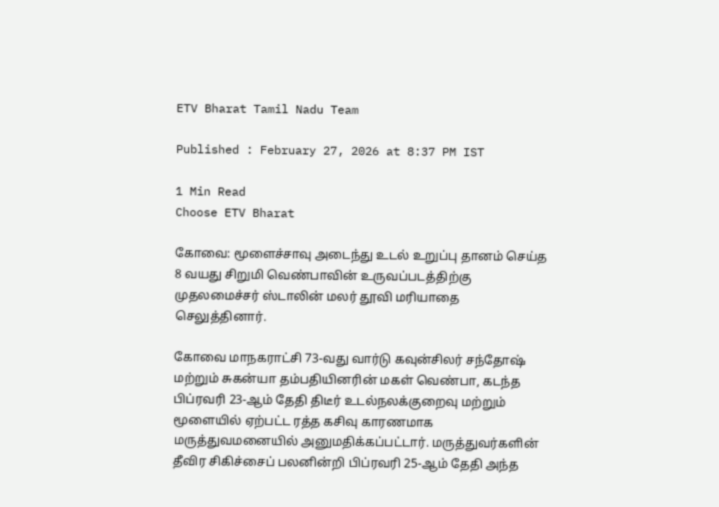ETV Bharat Tamil Nadu Team

Published : February 27, 2026 at 8:37 PM IST

1 Min Read
Choose ETV Bharat

கோவை: மூளைச்சாவு அடைந்து உடல் உறுப்பு தானம் செய்த 8 வயது சிறுமி வெண்பாவின் உருவப்படத்திற்கு முதலமைச்சர் ஸ்டாலின் மலர் தூவி மரியாதை செலுத்தினார்.

கோவை மாநகராட்சி 73-வது வார்டு கவுன்சிலர் சந்தோஷ் மற்றும் சுகன்யா தம்பதியினரின் மகள் வெண்பா, கடந்த பிப்ரவரி 23-ஆம் தேதி திடீர் உடல்நலக்குறைவு மற்றும் மூளையில் ஏற்பட்ட ரத்த கசிவு காரணமாக மருத்துவமனையில் அனுமதிக்கப்பட்டார். மருத்துவர்களின் தீவிர சிகிச்சைப் பலனின்றி பிப்ரவரி 25-ஆம் தேதி அந்த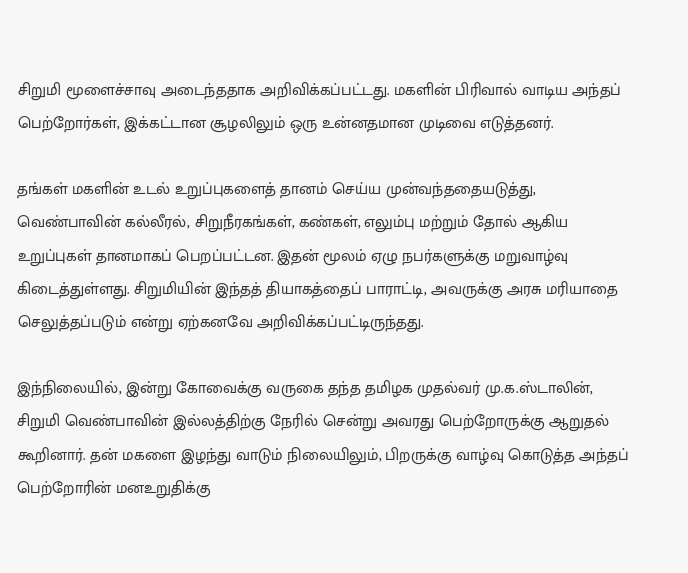சிறுமி மூளைச்சாவு அடைந்ததாக அறிவிக்கப்பட்டது. மகளின் பிரிவால் வாடிய அந்தப் பெற்றோர்கள், இக்கட்டான சூழலிலும் ஒரு உன்னதமான முடிவை எடுத்தனர்.

தங்கள் மகளின் உடல் உறுப்புகளைத் தானம் செய்ய முன்வந்ததையடுத்து, வெண்பாவின் கல்லீரல், சிறுநீரகங்கள், கண்கள், எலும்பு மற்றும் தோல் ஆகிய உறுப்புகள் தானமாகப் பெறப்பட்டன. இதன் மூலம் ஏழு நபர்களுக்கு மறுவாழ்வு கிடைத்துள்ளது. சிறுமியின் இந்தத் தியாகத்தைப் பாராட்டி, அவருக்கு அரசு மரியாதை செலுத்தப்படும் என்று ஏற்கனவே அறிவிக்கப்பட்டிருந்தது.

இந்நிலையில், இன்று கோவைக்கு வருகை தந்த தமிழக முதல்வர் மு.க.ஸ்டாலின், சிறுமி வெண்பாவின் இல்லத்திற்கு நேரில் சென்று அவரது பெற்றோருக்கு ஆறுதல் கூறினார். தன் மகளை இழந்து வாடும் நிலையிலும், பிறருக்கு வாழ்வு கொடுத்த அந்தப் பெற்றோரின் மனஉறுதிக்கு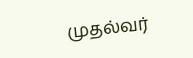முதல்வர்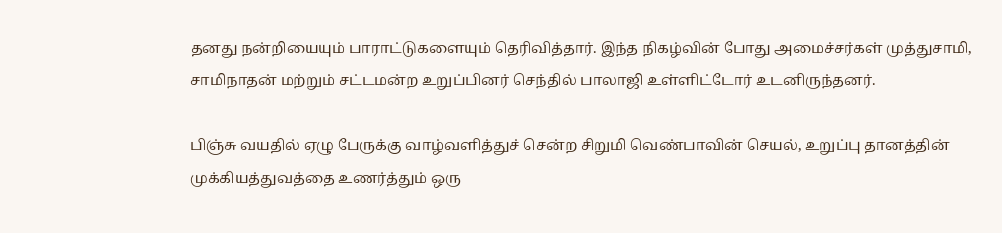தனது நன்றியையும் பாராட்டுகளையும் தெரிவித்தார். இந்த நிகழ்வின் போது அமைச்சர்கள் முத்துசாமி, சாமிநாதன் மற்றும் சட்டமன்ற உறுப்பினர் செந்தில் பாலாஜி உள்ளிட்டோர் உடனிருந்தனர்.

பிஞ்சு வயதில் ஏழு பேருக்கு வாழ்வளித்துச் சென்ற சிறுமி வெண்பாவின் செயல், உறுப்பு தானத்தின் முக்கியத்துவத்தை உணர்த்தும் ஒரு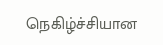நெகிழ்ச்சியான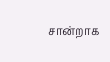சான்றாக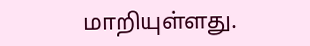மாறியுள்ளது.